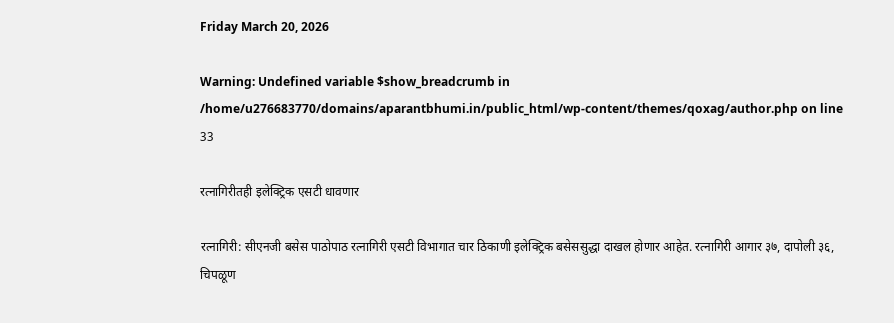Friday March 20, 2026

Warning: Undefined variable $show_breadcrumb in /home/u276683770/domains/aparantbhumi.in/public_html/wp-content/themes/qoxag/author.php on line 33

रत्नागिरीतही इलेक्ट्रिक एसटी धावणार

रत्नागिरी: सीएनजी बसेस पाठोपाठ रत्नागिरी एसटी विभागात चार ठिकाणी इलेक्ट्रिक बसेससुद्धा दाखल होणार आहेत. रत्नागिरी आगार ३७, दापोली ३६, चिपळूण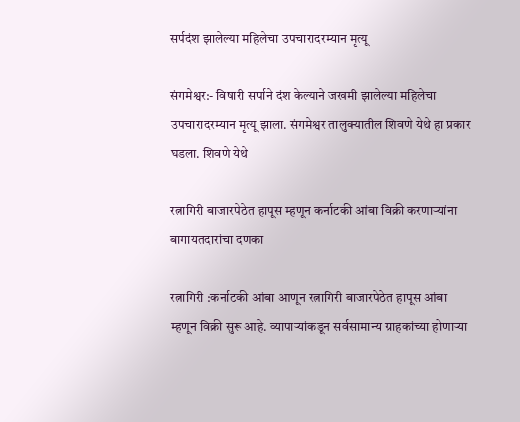सर्पदंश झालेल्या महिलेचा उपचारादरम्यान मृत्यू

संगमेश्वर:- विषारी सर्पाने दंश केल्याने जखमी झालेल्या महिलेचा उपचारादरम्यान मृत्यू झाला. संगमेश्वर तालुक्यातील शिवणे येथे हा प्रकार घडला. शिवणे येथे

रत्नागिरी बाजारपेठेत हापूस म्हणून कर्नाटकी आंबा विक्री करणाऱ्यांना बागायतदारांचा दणका

रत्नागिरी :कर्नाटकी आंबा आणून रत्नागिरी बाजारपेठेत हापूस आंबा म्हणून विक्री सुरू आहे. व्यापाऱ्यांकडून सर्वसामान्य ग्राहकांच्या होणार्‍या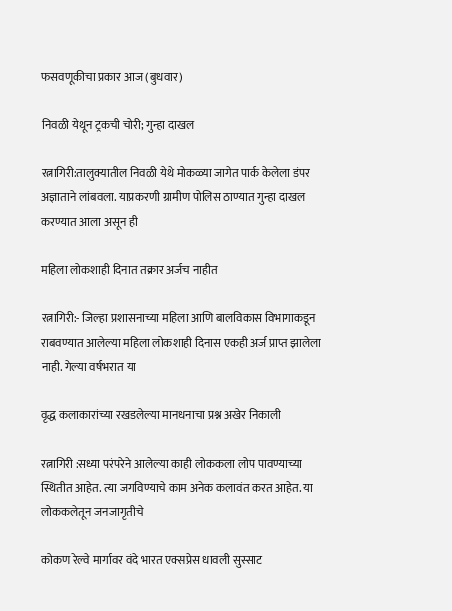फसवणूकीचा प्रकार आज (बुधवार)

निवळी येथून ट्रकची चोरी; गुन्हा दाखल

रत्नागिरी:तालुक्यातील निवळी येथे मोकळ्या जागेत पार्क केलेला डंपर अज्ञाताने लांबवला. याप्रकरणी ग्रामीण पोलिस ठाण्यात गुन्हा दाखल करण्यात आला असून ही

महिला लोकशाही दिनात तक्रार अर्जच नाहीत

रत्नागिरी:- जिल्हा प्रशासनाच्या महिला आणि बालविकास विभागाकडून राबवण्यात आलेल्या महिला लोकशाही दिनास एकही अर्ज प्राप्त झालेला नाही. गेल्या वर्षभरात या

वृद्ध कलाकारांच्या रखडलेल्या मानधनाचा प्रश्न अखेर निकाली

रत्नागिरी :सध्या परंपरेने आलेल्या काही लोककला लोप पावण्याच्या स्थितीत आहेत. त्या जगविण्याचे काम अनेक कलावंत करत आहेत. या लोककलेतून जनजागृतीचे

कोकण रेल्वे मार्गावर वंदे भारत एक्सप्रेस धावली सुस्साट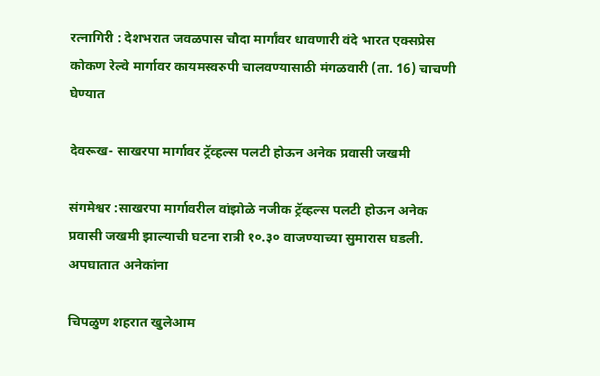रत्नागिरी : देशभरात जवळपास चौदा मार्गांवर धावणारी वंदे भारत एक्सप्रेस कोकण रेल्वे मार्गावर कायमस्वरुपी चालवण्यासाठी मंगळवारी (ता. 16) चाचणी घेण्यात

देवरूख- साखरपा मार्गावर ट्रॅव्हल्स पलटी होऊन अनेक प्रवासी जखमी

संगमेश्वर :साखरपा मार्गावरील वांझोळे नजीक ट्रॅव्हल्स पलटी होऊन अनेक प्रवासी जखमी झाल्याची घटना रात्री १०.३० वाजण्याच्या सुमारास घडली. अपघातात अनेकांना

चिपळुण शहरात खुलेआम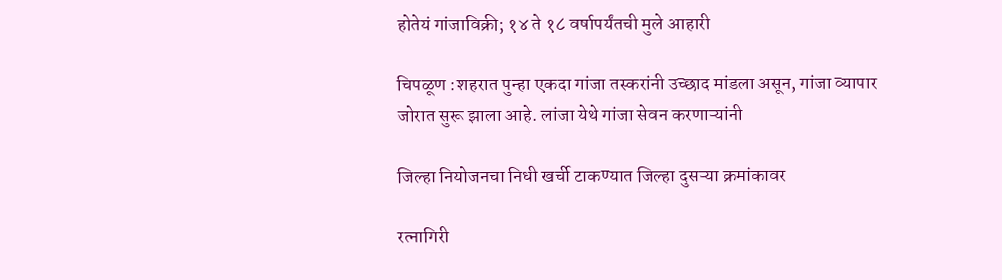होतेयं गांजाविक्री; १४ ते १८ वर्षापर्यंतची मुले आहारी

चिपळूण :शहरात पुन्हा एकदा गांजा तस्करांनी उच्छाद मांडला असून, गांजा व्यापार जोरात सुरू झाला आहे. लांजा येथे गांजा सेवन करणाऱ्यांनी

जिल्हा नियोजनचा निधी खर्ची टाकण्यात जिल्हा दुसऱ्या क्रमांकावर

रत्नागिरी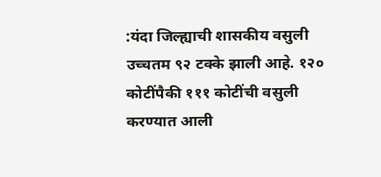:यंदा जिल्ह्याची शासकीय वसुली उच्चतम ९२ टक्के झाली आहे. १२० कोटींपैकी १११ कोटींची वसुली करण्यात आली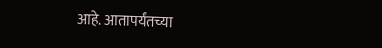आहे. आतापर्यंतच्या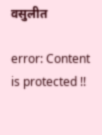वसुलीत

error: Content is protected !!